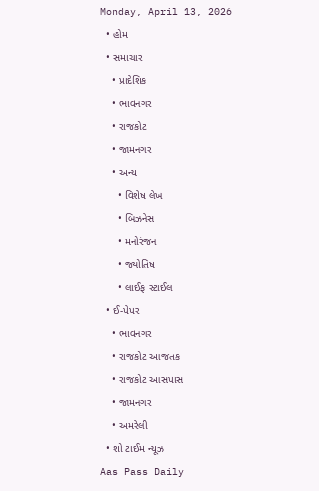Monday, April 13, 2026
  • હોમ
  • સમાચાર
    • પ્રાદેશિક
    • ભાવનગર
    • રાજકોટ
    • જામનગર
    • અન્ય
      • વિશેષ લેખ
      • બિઝનેસ
      • મનોરંજન
      • જ્યોતિષ
      • લાઈફ સ્ટાઈલ
  • ઈ-પેપર
    • ભાવનગર
    • રાજકોટ આજતક
    • રાજકોટ આસપાસ
    • જામનગર
    • અમરેલી
  • શો ટાઈમ ન્યૂઝ
Aas Pass Daily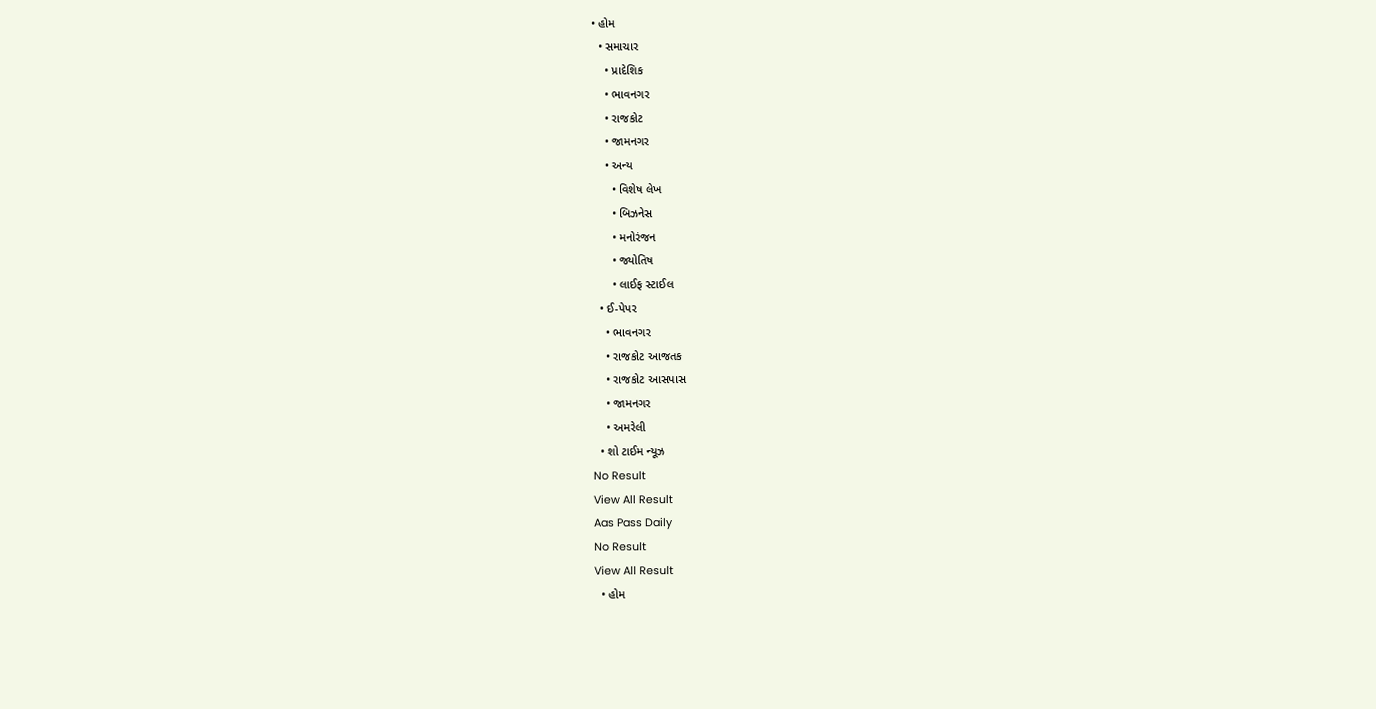• હોમ
  • સમાચાર
    • પ્રાદેશિક
    • ભાવનગર
    • રાજકોટ
    • જામનગર
    • અન્ય
      • વિશેષ લેખ
      • બિઝનેસ
      • મનોરંજન
      • જ્યોતિષ
      • લાઈફ સ્ટાઈલ
  • ઈ-પેપર
    • ભાવનગર
    • રાજકોટ આજતક
    • રાજકોટ આસપાસ
    • જામનગર
    • અમરેલી
  • શો ટાઈમ ન્યૂઝ
No Result
View All Result
Aas Pass Daily
No Result
View All Result
  • હોમ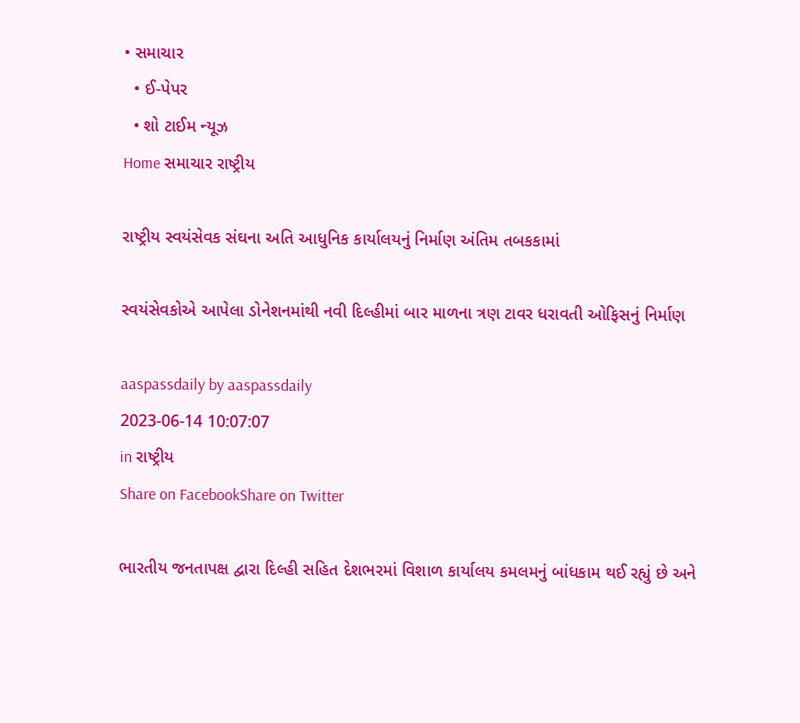• સમાચાર
  • ઈ-પેપર
  • શો ટાઈમ ન્યૂઝ
Home સમાચાર રાષ્ટ્રીય

રાષ્ટ્રીય સ્વયંસેવક સંઘના અતિ આધુનિક કાર્યાલયનું નિર્માણ અંતિમ તબકકામાં

સ્વયંસેવકોએ આપેલા ડોનેશનમાંથી નવી દિલ્હીમાં બાર માળના ત્રણ ટાવર ધરાવતી ઓફિસનું નિર્માણ

aaspassdaily by aaspassdaily
2023-06-14 10:07:07
in રાષ્ટ્રીય
Share on FacebookShare on Twitter

ભારતીય જનતાપક્ષ દ્વારા દિલ્હી સહિત દેશભરમાં વિશાળ કાર્યાલય કમલમનું બાંધકામ થઈ રહ્યું છે અને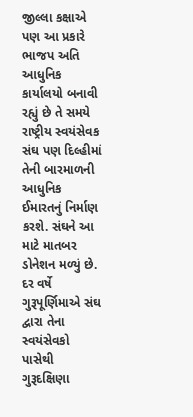જીલ્લા કક્ષાએ પણ આ પ્રકારે ભાજપ અતિ આધુનિક કાર્યાલયો બનાવી રહ્યું છે તે સમયે રાષ્ટ્રીય સ્વયંસેવક સંઘ પણ દિલ્હીમાં તેની બારમાળની આધુનિક ઈમારતનું નિર્માણ કરશે. સંઘને આ માટે માતબર ડોનેશન મળ્યું છે.
દર વર્ષે ગુરૂપૂર્ણિમાએ સંઘ દ્વારા તેના સ્વયંસેવકો પાસેથી ગુરૂદક્ષિણા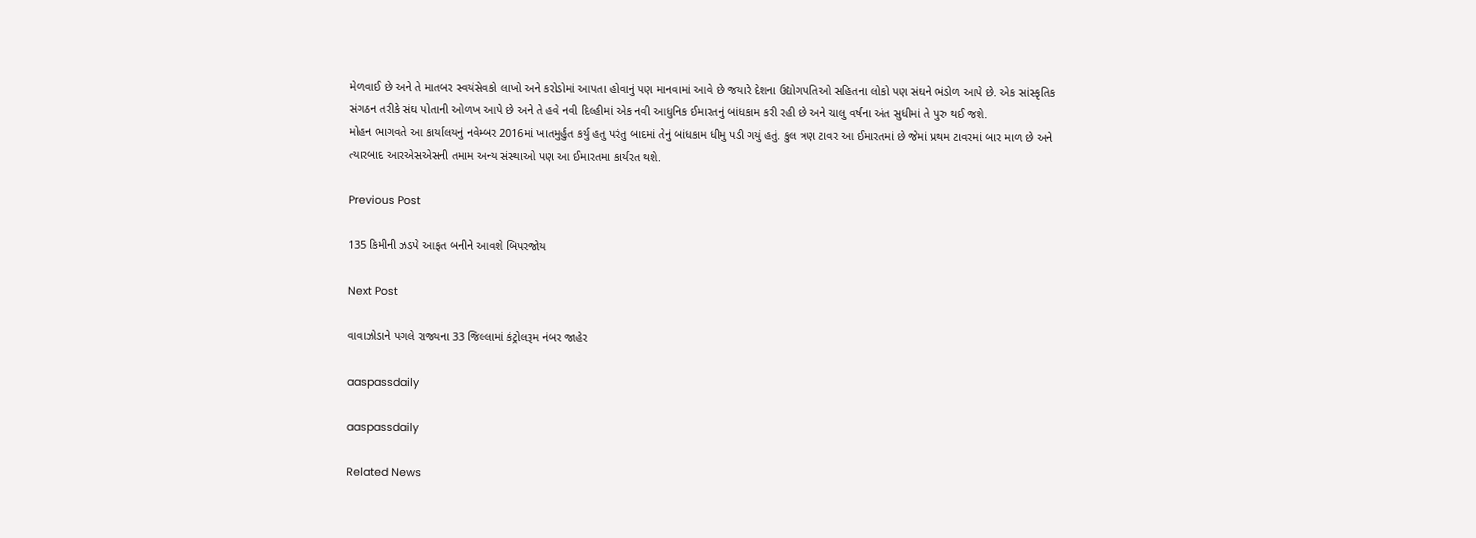મેળવાઈ છે અને તે માતબર સ્વયંસેવકો લાખો અને કરોડોમાં આપતા હોવાનું પણ માનવામાં આવે છે જયારે દેશના ઉદ્યોગપતિઓ સહિતના લોકો પણ સંઘને ભંડોળ આપે છે. એક સાંસ્કૃતિક સંગઠન તરીકે સંઘ પોતાની ઓળખ આપે છે અને તે હવે નવી દિલ્હીમાં એક નવી આધુનિક ઈમારતનું બાંધકામ કરી રહી છે અને ચાલુ વર્ષના અંત સુધીમાં તે પુરુ થઈ જશે.
મોહન ભાગવતે આ કાર્યાલયનું નવેમ્બર 2016માં ખાતમુર્હુત કર્યુ હતુ પરંતુ બાદમાં તેનું બાંધકામ ધીમુ પડી ગયું હતું. કુલ ત્રણ ટાવર આ ઈમારતમાં છે જેમાં પ્રથમ ટાવરમાં બાર માળ છે અને ત્યારબાદ આરએસએસની તમામ અન્ય સંસ્થાઓ પણ આ ઈમારતમા કાર્યરત થશે.

Previous Post

135 કિમીની ઝડપે આફત બનીને આવશે બિપરજોય

Next Post

વાવાઝોડાને પગલે રાજ્યના 33 જિલ્લામાં કંટ્રોલરૂમ નંબર જાહેર

aaspassdaily

aaspassdaily

Related News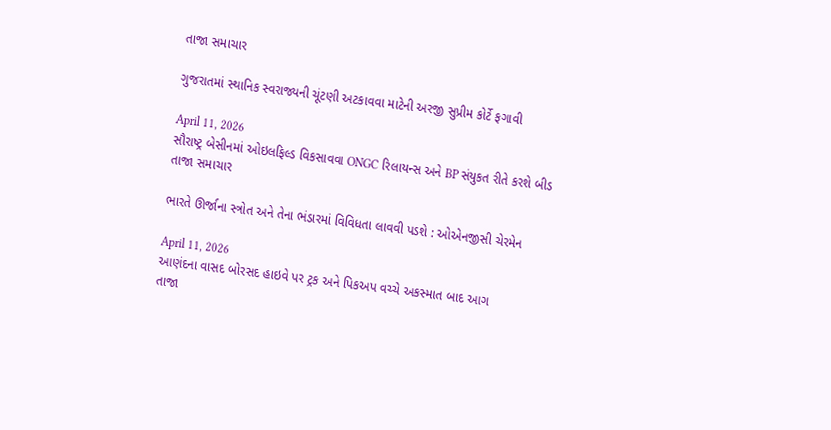તાજા સમાચાર

ગુજરાતમાં સ્થાનિક સ્વરાજ્યની ચૂંટણી અટકાવવા માટેની અરજી સુપ્રીમ કોર્ટે ફગાવી

April 11, 2026
સૌરાષ્ટ્ર બેસીનમાં ઓઇલફિલ્ડ વિકસાવવા ONGC રિલાયન્સ અને BP સંયુકત રીતે કરશે બીડ
તાજા સમાચાર

ભારતે ઊર્જાના સ્ત્રોત અને તેના ભંડારમાં વિવિધતા લાવવી પડશે : ઓએનજીસી ચેરમેન

April 11, 2026
આણંદના વાસદ બોરસદ હાઇવે પર ટ્રક અને પિકઅપ વચ્ચે અકસ્માત બાદ આગ
તાજા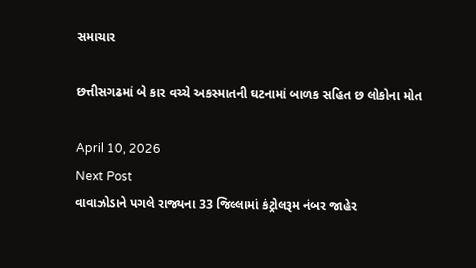સમાચાર

છત્તીસગઢમાં બે કાર વચ્ચે અકસ્માતની ઘટનામાં બાળક સહિત છ લોકોના મોત

April 10, 2026
Next Post
વાવાઝોડાને પગલે રાજ્યના 33 જિલ્લામાં કંટ્રોલરૂમ નંબર જાહેર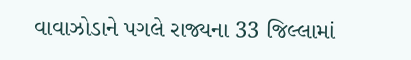વાવાઝોડાને પગલે રાજ્યના 33 જિલ્લામાં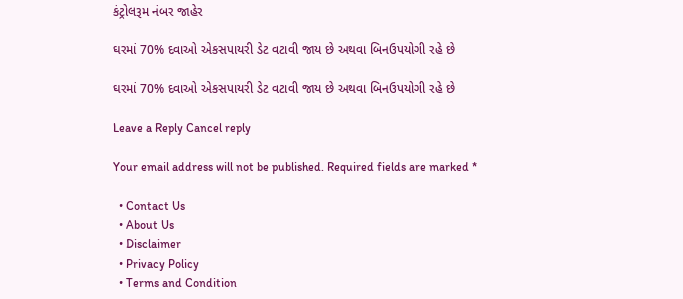કંટ્રોલરૂમ નંબર જાહેર

ઘરમાં 70% દવાઓ એકસપાયરી ડેટ વટાવી જાય છે અથવા બિનઉપયોગી રહે છે

ઘરમાં 70% દવાઓ એકસપાયરી ડેટ વટાવી જાય છે અથવા બિનઉપયોગી રહે છે

Leave a Reply Cancel reply

Your email address will not be published. Required fields are marked *

  • Contact Us
  • About Us
  • Disclaimer
  • Privacy Policy
  • Terms and Condition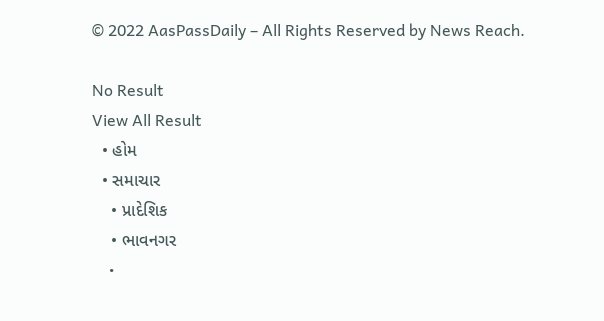© 2022 AasPassDaily – All Rights Reserved by News Reach.

No Result
View All Result
  • હોમ
  • સમાચાર
    • પ્રાદેશિક
    • ભાવનગર
    •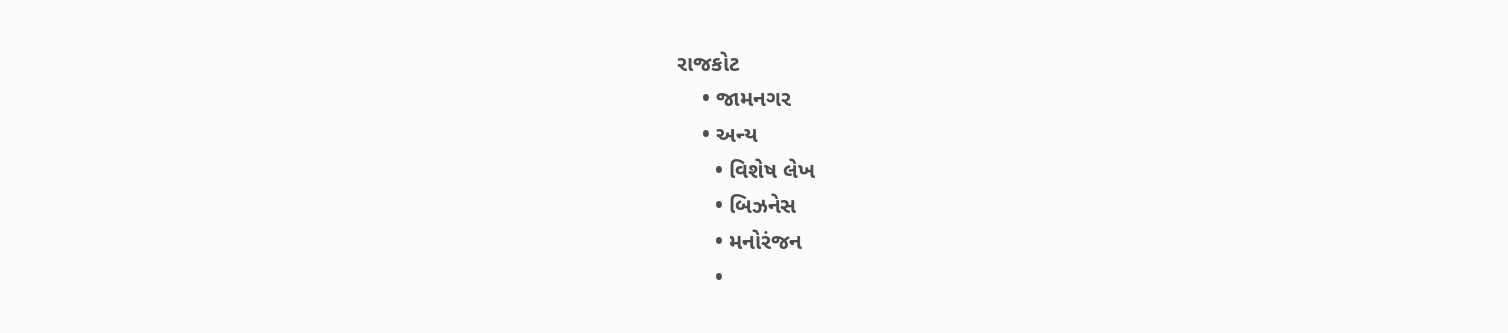રાજકોટ
    • જામનગર
    • અન્ય
      • વિશેષ લેખ
      • બિઝનેસ
      • મનોરંજન
      •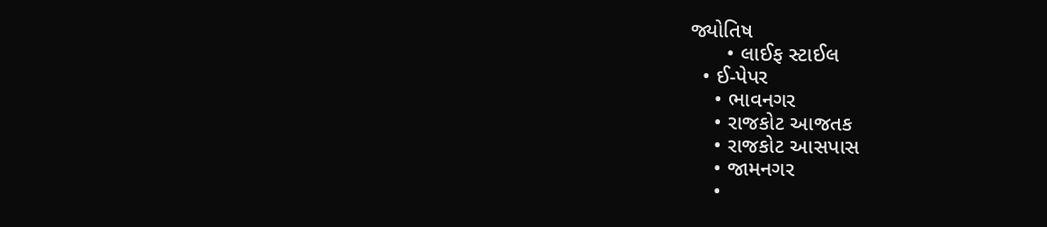જ્યોતિષ
      • લાઈફ સ્ટાઈલ
  • ઈ-પેપર
    • ભાવનગર
    • રાજકોટ આજતક
    • રાજકોટ આસપાસ
    • જામનગર
    •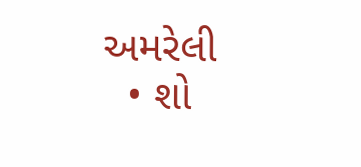અમરેલી
  • શો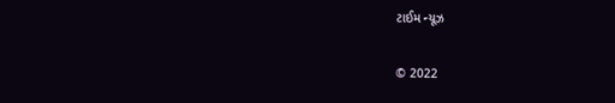ટાઈમ ન્યૂઝ

© 2022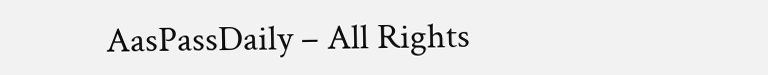AasPassDaily – All Rights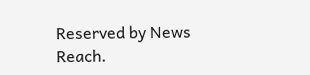Reserved by News Reach.